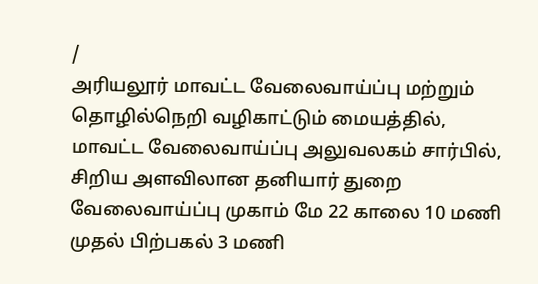/
அரியலூர் மாவட்ட வேலைவாய்ப்பு மற்றும் தொழில்நெறி வழிகாட்டும் மையத்தில், மாவட்ட வேலைவாய்ப்பு அலுவலகம் சார்பில், சிறிய அளவிலான தனியார் துறை வேலைவாய்ப்பு முகாம் மே 22 காலை 10 மணி முதல் பிற்பகல் 3 மணி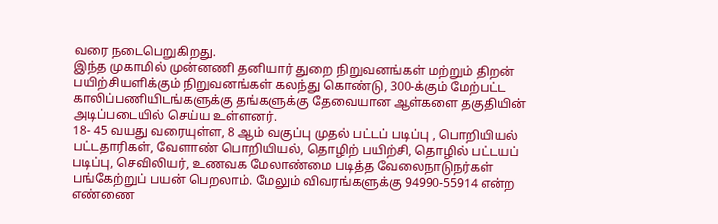வரை நடைபெறுகிறது.
இந்த முகாமில் முன்னணி தனியார் துறை நிறுவனங்கள் மற்றும் திறன் பயிற்சியளிக்கும் நிறுவனங்கள் கலந்து கொண்டு, 300-க்கும் மேற்பட்ட காலிப்பணியிடங்களுக்கு தங்களுக்கு தேவையான ஆள்களை தகுதியின் அடிப்படையில் செய்ய உள்ளனர்.
18- 45 வயது வரையுள்ள, 8 ஆம் வகுப்பு முதல் பட்டப் படிப்பு , பொறியியல் பட்டதாரிகள், வேளாண் பொறியியல், தொழிற் பயிற்சி, தொழில் பட்டயப் படிப்பு, செவிலியர், உணவக மேலாண்மை படித்த வேலைநாடுநர்கள் பங்கேற்றுப் பயன் பெறலாம். மேலும் விவரங்களுக்கு 94990-55914 என்ற எண்ணை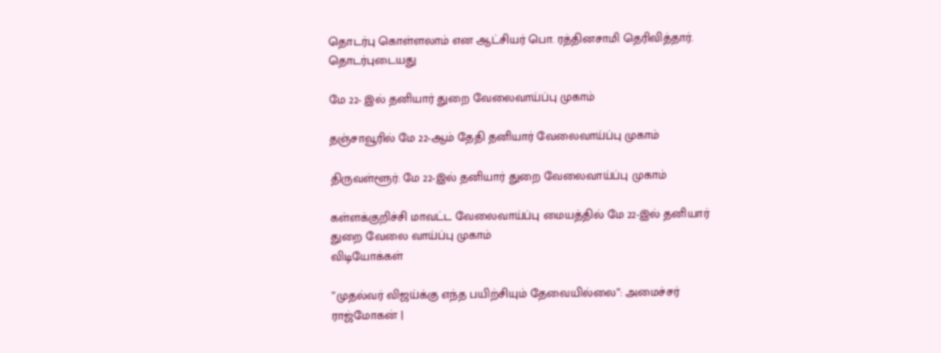தொடர்பு கொள்ளலாம் என ஆட்சியர் பொ. ரத்தினசாமி தெரிவித்தார்.
தொடர்புடையது

மே 22- இல் தனியார் துறை வேலைவாய்ப்பு முகாம்

தஞ்சாவூரில் மே 22-ஆம் தேதி தனியார் வேலைவாய்ப்பு முகாம்

திருவள்ளூர்: மே 22-இல் தனியார் துறை வேலைவாய்ப்பு முகாம்

கள்ளக்குறிச்சி மாவட்ட வேலைவாய்ப்பு மையத்தில் மே 22-இல் தனியார் துறை வேலை வாய்ப்பு முகாம்
விடியோக்கள்

”முதல்வர் விஜய்க்கு எந்த பயிற்சியும் தேவையில்லை”: அமைச்சர் ராஜ்மோகன் |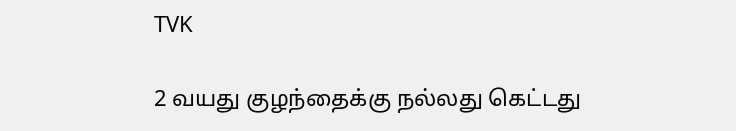TVK

2 வயது குழந்தைக்கு நல்லது கெட்டது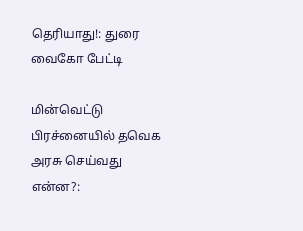தெரியாது!: துரை வைகோ பேட்டி

மின்வெட்டு பிரச்னையில் தவெக அரசு செய்வது என்ன?: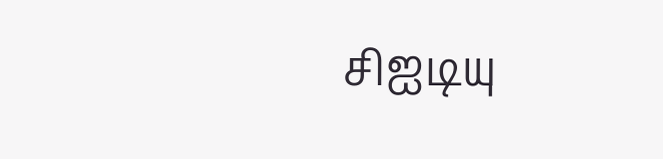சிஐடியு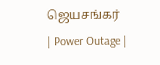ஜெயசங்கர் | Power Outage |